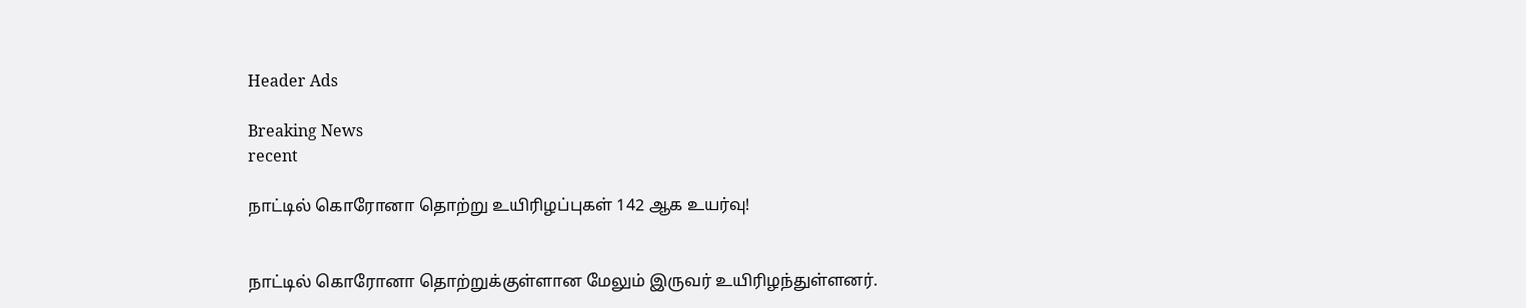Header Ads

Breaking News
recent

நாட்டில் கொரோனா தொற்று உயிரிழப்புகள் 142 ஆக உயர்வு!


நாட்டில் கொரோனா தொற்றுக்குள்ளான மேலும் இருவர் உயிரிழந்துள்ளனர்.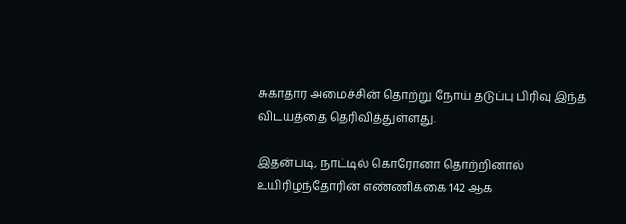சுகாதார அமைச்சின் தொற்று நோய் தடுப்பு பிரிவு இந்த விடயத்தை தெரிவித்துள்ளது.

இதன்படி, நாட்டில் கொரோனா தொற்றினால் உயிரிழந்தோரின் எண்ணிக்கை 142 ஆக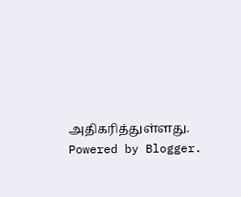அதிகரித்துள்ளது.
Powered by Blogger.